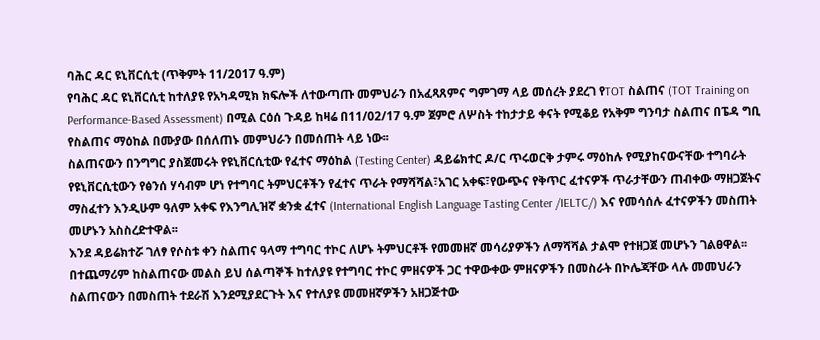ባሕር ዳር ዩኒቨርሲቲ (ጥቅምት 11/2017 ዓ.ም)
የባሕር ዳር ዩኒቨርሲቲ ከተለያዩ የአካዳሚክ ክፍሎች ለተውጣጡ መምህራን በአፈጻጸምና ግምገማ ላይ መሰረት ያደረገ የTOT ስልጠና (TOT Training on Performance-Based Assessment) በሚል ርዕሰ ጉዳይ ከዛሬ በ11/02/17 ዓ.ም ጀምሮ ለሦስት ተከታታይ ቀናት የሚቆይ የአቅም ግንባታ ስልጠና በፔዳ ግቢ የስልጠና ማዕከል በሙያው በሰለጠኑ መምህራን በመሰጠት ላይ ነው፡፡
ስልጠናውን በንግግር ያስጀመሩት የዩኒቨርሲቲው የፈተና ማዕከል (Testing Center) ዳይሬክተር ዶ/ር ጥሩወርቅ ታምሩ ማዕከሉ የሚያከናውናቸው ተግባራት የዩኒቨርሲቲውን የፅንሰ ሃሳብም ሆነ የተግባር ትምህርቶችን የፈተና ጥራት የማሻሻል፣አገር አቀፍ፣የውጭና የቅጥር ፈተናዎች ጥራታቸውን ጠብቀው ማዘጋጀትና ማስፈተን እንዲሁም ዓለም አቀፍ የእንግሊዝኛ ቋንቋ ፈተና (International English Language Tasting Center /IELTC/) እና የመሳሰሉ ፈተናዎችን መስጠት መሆኑን አስስረድተዋል፡፡
እንደ ዳይሬክተሯ ገለፃ የሶስቱ ቀን ስልጠና ዓላማ ተግባር ተኮር ለሆኑ ትምህርቶች የመመዘኛ መሳሪያዎችን ለማሻሻል ታልሞ የተዘጋጀ መሆኑን ገልፀዋል፡፡ በተጨማሪም ከስልጠናው መልስ ይህ ሰልጣኞች ከተለያዩ የተግባር ተኮር ምዘናዎች ጋር ተዋውቀው ምዘናዎችን በመስራት በኮሌጃቸው ላሉ መመህራን ስልጠናውን በመስጠት ተደራሽ እንደሚያደርጉት እና የተለያዩ መመዘኛዎችን አዘጋጅተው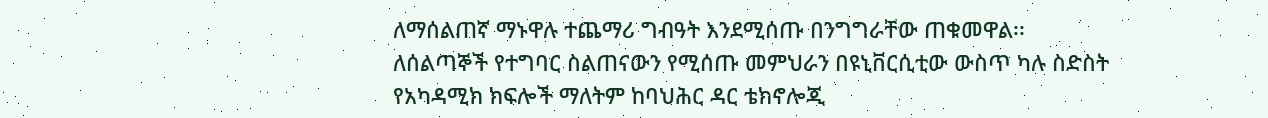ለማሰልጠኛ ማኑዋሉ ተጨማሪ ግብዓት እንደሚሰጡ በንግግራቸው ጠቁመዋል፡፡
ለሰልጣኞች የተግባር ስልጠናውን የሚሰጡ መምህራን በዩኒቨርሲቲው ውስጥ ካሉ ስድስት የአካዳሚክ ክፍሎች ማለትም ከባህሕር ዳር ቴክኖሎጂ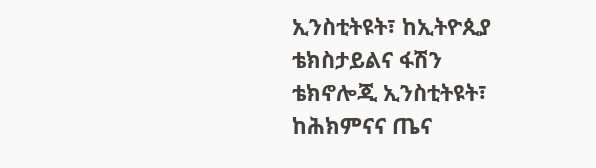ኢንስቲትዩት፣ ከኢትዮጲያ ቴክስታይልና ፋሽን ቴክኖሎጂ ኢንስቲትዩት፣ ከሕክምናና ጤና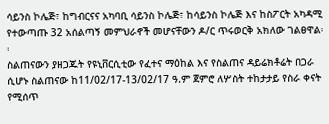ሳይንስ ኮሌጅ፣ ከግብርናና አካባቢ ሳይንስ ኮሌጅ፣ ከሳይንስ ኮሌጅ እና ከስፖርት አካዳሚ የተውጣጡ 32 አሰልጣኝ መምህራኖች መሆናቸውን ዶ/ር ጥሩወርቅ አክለው ገልፀዋል፡፡
ስልጠናውን ያዘጋጁት የዩኒቨርሲቲው የፈተና ማዕከል እና የስልጠና ዳይሬክቶሬት በጋራ ሲሆኑ ስልጠናው ከ11/02/17-13/02/17 ዓ.ም ጀምሮ ለሦስት ተከታታይ የስራ ቀናት የሚሰጥ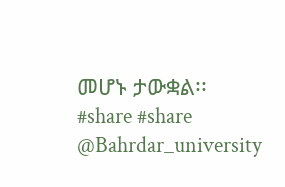መሆኑ ታውቋል፡፡
#share #share
@Bahrdar_university